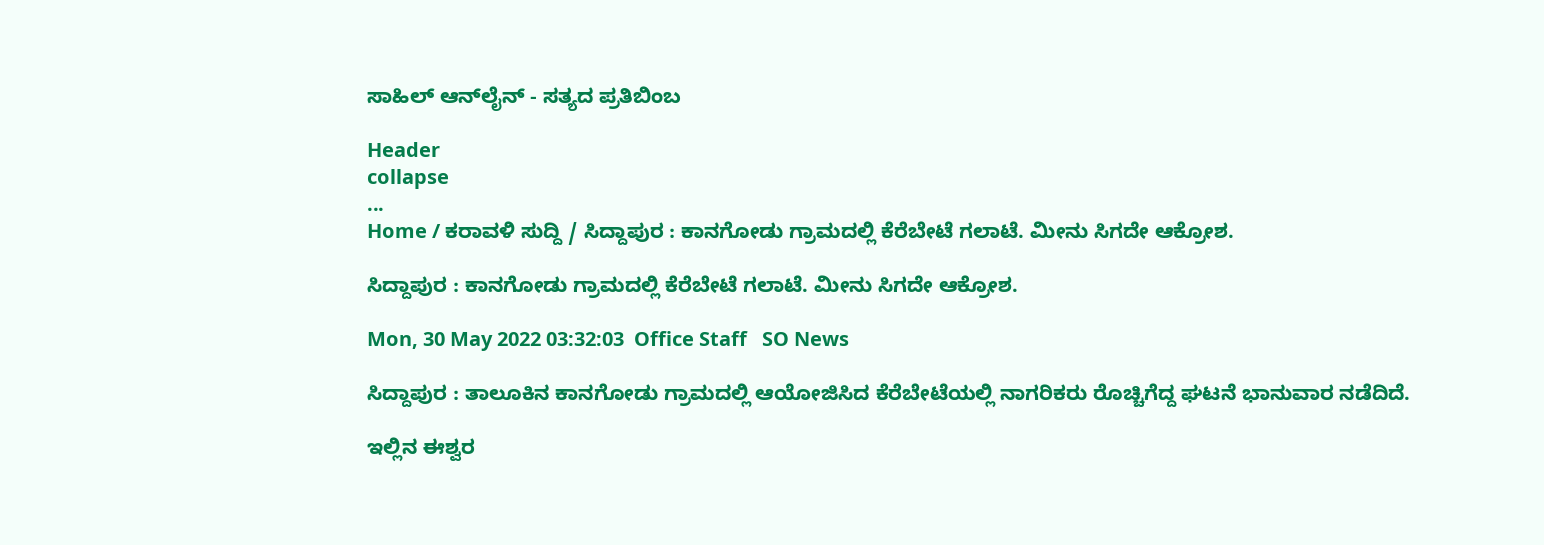ಸಾಹಿಲ್ ಆನ್‌ಲೈನ್ - ಸತ್ಯದ ಪ್ರತಿಬಿಂಬ

Header
collapse
...
Home / ಕರಾವಳಿ ಸುದ್ದಿ / ಸಿದ್ದಾಪುರ : ಕಾನಗೋಡು ಗ್ರಾಮದಲ್ಲಿ ಕೆರೆಬೇಟೆ ಗಲಾಟೆ. ಮೀನು ಸಿಗದೇ ಆಕ್ರೋಶ.

ಸಿದ್ದಾಪುರ : ಕಾನಗೋಡು ಗ್ರಾಮದಲ್ಲಿ ಕೆರೆಬೇಟೆ ಗಲಾಟೆ. ಮೀನು ಸಿಗದೇ ಆಕ್ರೋಶ.

Mon, 30 May 2022 03:32:03  Office Staff   SO News

ಸಿದ್ದಾಪುರ : ತಾಲೂಕಿನ ಕಾನಗೋಡು ಗ್ರಾಮದಲ್ಲಿ ಆಯೋಜಿಸಿದ ಕೆರೆಬೇಟೆಯಲ್ಲಿ ನಾಗರಿಕರು ರೊಚ್ಚಿಗೆದ್ದ ಘಟನೆ ಭಾನುವಾರ ನಡೆದಿದೆ.

ಇಲ್ಲಿನ ಈಶ್ವರ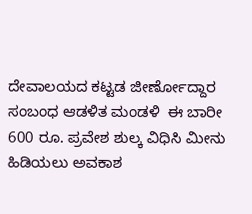ದೇವಾಲಯದ ಕಟ್ಟಡ ಜೀರ್ಣೋದ್ದಾರ ಸಂಬಂಧ ಆಡಳಿತ ಮಂಡಳಿ  ಈ ಬಾರೀ 600 ರೂ. ಪ್ರವೇಶ ಶುಲ್ಕ ವಿಧಿಸಿ ಮೀನು ಹಿಡಿಯಲು ಅವಕಾಶ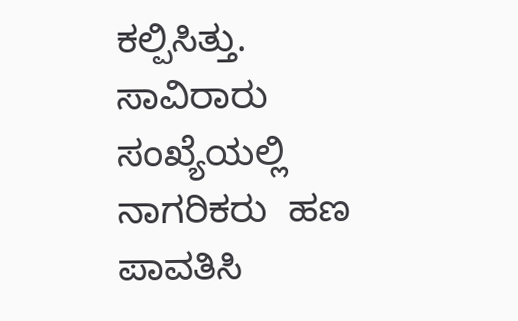ಕಲ್ಪಿಸಿತ್ತು.  ಸಾವಿರಾರು ಸಂಖ್ಯೆಯಲ್ಲಿ ನಾಗರಿಕರು  ಹಣ ಪಾವತಿಸಿ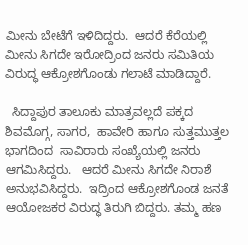ಮೀನು ಬೇಟೆಗೆ ಇಳಿದಿದ್ದರು.  ಆದರೆ ಕೆರೆಯಲ್ಲಿ ಮೀನು ಸಿಗದೇ ಇರೋದ್ರಿಂದ ಜನರು ಸಮಿತಿಯ  ವಿರುದ್ಧ ಆಕ್ರೋಶಗೊಂಡು ಗಲಾಟೆ ಮಾಡಿದ್ದಾರೆ.

  ಸಿದ್ದಾಪುರ ತಾಲೂಕು ಮಾತ್ರವಲ್ಲದೆ ಪಕ್ಕದ ಶಿವಮೊಗ್ಗ, ಸಾಗರ,  ಹಾವೇರಿ ಹಾಗೂ ಸುತ್ತಮುತ್ತಲ ಭಾಗದಿಂದ  ಸಾವಿರಾರು ಸಂಖ್ಯೆಯಲ್ಲಿ ಜನರು  ಆಗಮಿಸಿದ್ದರು.   ಆದರೆ ಮೀನು ಸಿಗದೇ ನಿರಾಶೆ ಅನುಭವಿಸಿದ್ದರು.  ಇದ್ರಿಂದ ಆಕ್ರೋಶಗೊಂಡ ಜನತೆ  ಆಯೋಜಕರ ವಿರುದ್ಧ ತಿರುಗಿ ಬಿದ್ದರು. ತಮ್ಮ ಹಣ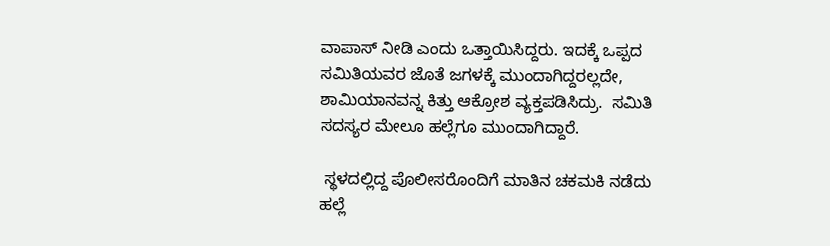ವಾಪಾಸ್ ನೀಡಿ ಎಂದು ಒತ್ತಾಯಿಸಿದ್ದರು. ಇದಕ್ಕೆ ಒಪ್ಪದ ಸಮಿತಿಯವರ ಜೊತೆ ಜಗಳಕ್ಕೆ ಮುಂದಾಗಿದ್ದರಲ್ಲದೇ, ಶಾಮಿಯಾನವನ್ನ ಕಿತ್ತು ಆಕ್ರೋಶ ವ್ಯಕ್ತಪಡಿಸಿದ್ರು.  ಸಮಿತಿ ಸದಸ್ಯರ ಮೇಲೂ ಹಲ್ಲೆಗೂ ಮುಂದಾಗಿದ್ದಾರೆ.

 ಸ್ಥಳದಲ್ಲಿದ್ದ ಪೊಲೀಸರೊಂದಿಗೆ ಮಾತಿನ ಚಕಮಕಿ ನಡೆದು ಹಲ್ಲೆ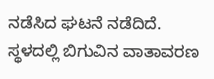ನಡೆಸಿದ ಘಟನೆ ನಡೆದಿದೆ.  ಸ್ಥಳದಲ್ಲಿ ಬಿಗುವಿನ ವಾತಾವರಣ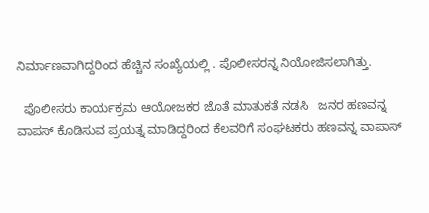ನಿರ್ಮಾಣವಾಗಿದ್ದರಿಂದ ಹೆಚ್ಚಿನ ಸಂಖ್ಯೆಯಲ್ಲಿ . ಪೊಲೀಸರನ್ನ ನಿಯೋಜಿಸಲಾಗಿತ್ತು.

  ಪೊಲೀಸರು ಕಾರ್ಯಕ್ರಮ‌ ಆಯೋಜಕರ ಜೊತೆ ಮಾತುಕತೆ ನಡಸಿ   ಜನರ ಹಣವನ್ನ ವಾಪಸ್ ಕೊಡಿಸುವ ಪ್ರಯತ್ನ ಮಾಡಿದ್ದರಿಂದ ಕೆಲವರಿಗೆ ಸಂಘಟಕರು ಹಣವನ್ನ ವಾಪಾಸ್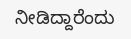ನೀಡಿದ್ದಾರೆಂದು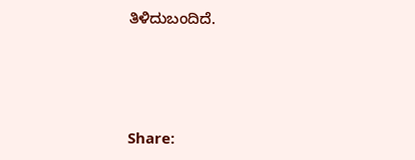ತಿಳಿದುಬಂದಿದೆ.




Share: